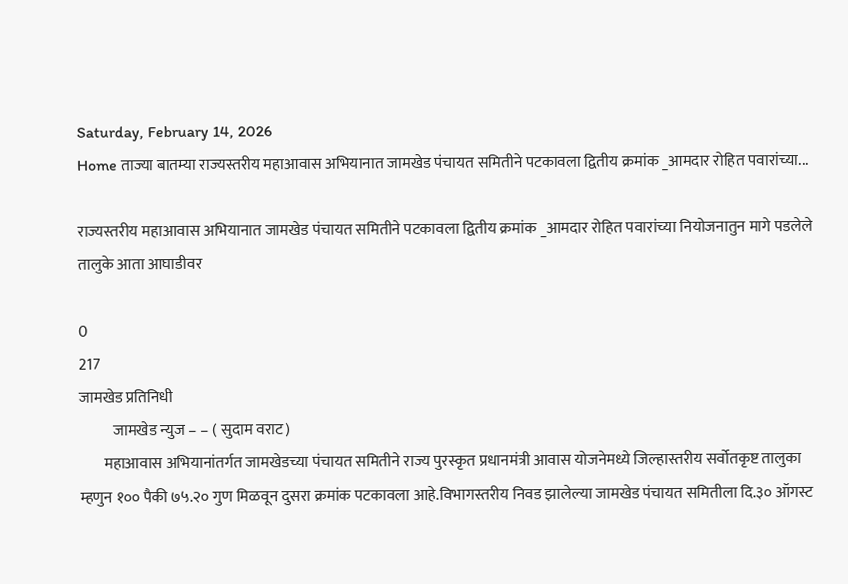Saturday, February 14, 2026
Home ताज्या बातम्या राज्यस्तरीय महाआवास अभियानात जामखेड पंचायत समितीने पटकावला द्वितीय क्रमांक _आमदार रोहित पवारांच्या...

राज्यस्तरीय महाआवास अभियानात जामखेड पंचायत समितीने पटकावला द्वितीय क्रमांक _आमदार रोहित पवारांच्या नियोजनातुन मागे पडलेले तालुके आता आघाडीवर

0
217
जामखेड प्रतिनिधी
           जामखेड न्युज – – ( सुदाम वराट)
        महाआवास अभियानांतर्गत जामखेडच्या पंचायत समितीने राज्य पुरस्कृत प्रधानमंत्री आवास योजनेमध्ये जिल्हास्तरीय सर्वोतकृष्ट तालुका म्हणुन १०० पैकी ७५.२० गुण मिळवून दुसरा क्रमांक पटकावला आहे.विभागस्तरीय निवड झालेल्या जामखेड पंचायत समितीला दि.३० ऑगस्ट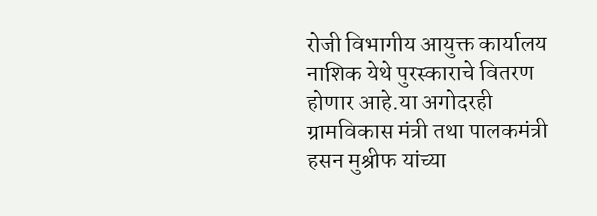रोजी विभागीय आयुक्त कार्यालय नाशिक येथे पुरस्काराचे वितरण होणार आहे.या अगोदरही ग्रामविकास मंत्री तथा पालकमंत्री हसन मुश्रीफ यांच्या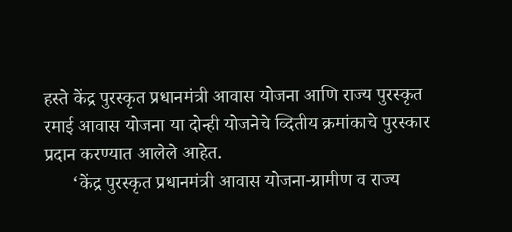हस्ते केंद्र पुरस्कृत प्रधानमंत्री आवास योजना आणि राज्य पुरस्कृत रमाई आवास योजना या दोन्ही योजनेचे व्दितीय क्रमांकाचे पुरस्कार प्रदान करण्यात आलेले आहेत.
      ‘केंद्र पुरस्कृत प्रधानमंत्री आवास योजना-ग्रामीण व राज्य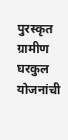पुरस्कृत ग्रामीण घरकुल योजनांची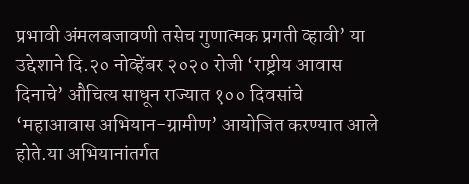प्रभावी अंमलबजावणी तसेच गुणात्मक प्रगती व्हावी’ या उद्देशाने दि.२० नोव्हेंबर २०२० रोजी ‘राष्ट्रीय आवास दिनाचे’ औचित्य साधून राज्यात १०० दिवसांचे ‘महाआवास अभियान-ग्रामीण’ आयोजित करण्यात आले होते.या अभियानांतर्गत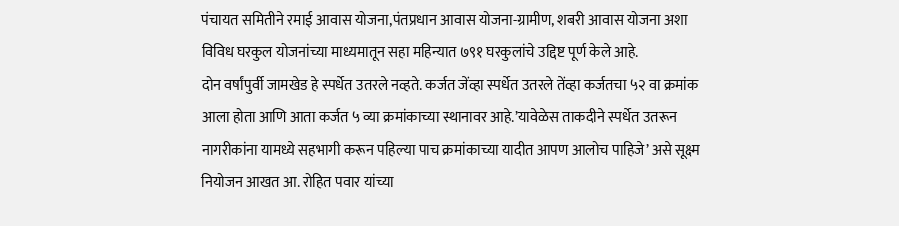पंचायत समितीने रमाई आवास योजना,पंतप्रधान आवास योजना-ग्रामीण, शबरी आवास योजना अशा विविध घरकुल योजनांच्या माध्यमातून सहा महिन्यात ७९१ घरकुलांचे उद्दिष्ट पूर्ण केले आहे.
दोन वर्षांपुर्वी जामखेड हे स्पर्धेत उतरले नव्हते. कर्जत जेंव्हा स्पर्धेत उतरले तेंव्हा कर्जतचा ५२ वा क्रमांक आला होता आणि आता कर्जत ५ व्या क्रमांकाच्या स्थानावर आहे.’यावेळेस ताकदीने स्पर्धेत उतरून नागरीकांना यामध्ये सहभागी करून पहिल्या पाच क्रमांकाच्या यादीत आपण आलोच पाहिजे’ असे सूक्ष्म नियोजन आखत आ. रोहित पवार यांच्या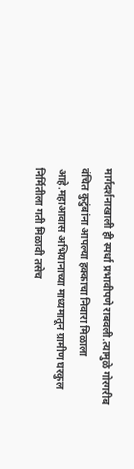मार्गदर्शनाखाली ही स्पर्धा प्रभावीपणे राबवली.त्यामुळे गोरगरीब वंचित कुटुंबांना आपल्या हक्काचा निवारा मिळाला आहे.महाआवास अभियानाच्या माध्यमातून ग्रामीण घरकुल निर्मितीला गती मिळावी तसेच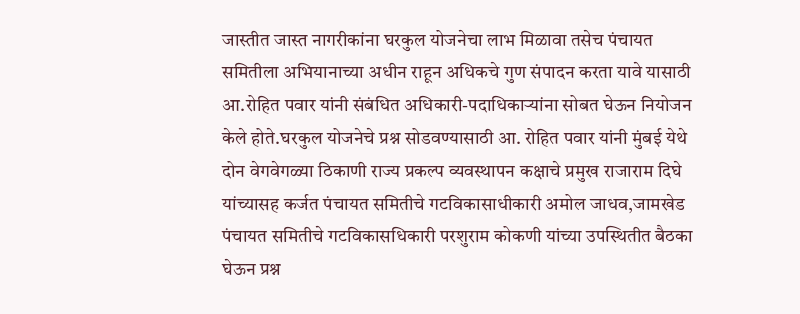जास्तीत जास्त नागरीकांना घरकुल योजनेचा लाभ मिळावा तसेच पंचायत समितीला अभियानाच्या अधीन राहून अधिकचे गुण संपादन करता यावे यासाठी आ.रोहित पवार यांनी संबंधित अधिकारी-पदाधिकाऱ्यांना सोबत घेऊन नियोजन केले होते.घरकुल योजनेचे प्रश्न सोडवण्यासाठी आ. रोहित पवार यांनी मुंबई येथे दोन वेगवेगळ्या ठिकाणी राज्य प्रकल्प व्यवस्थापन कक्षाचे प्रमुख राजाराम दिघे यांच्यासह कर्जत पंचायत समितीचे गटविकासाधीकारी अमोल जाधव,जामखेड पंचायत समितीचे गटविकासधिकारी परशुराम कोकणी यांच्या उपस्थितीत बैठका घेऊन प्रश्न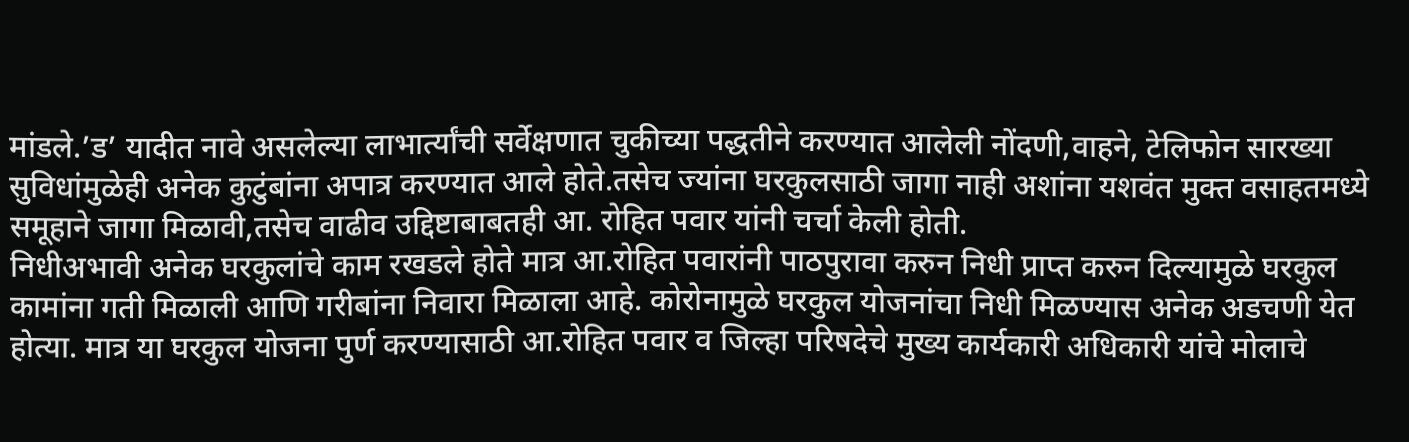मांडले.’ड’ यादीत नावे असलेल्या लाभार्त्यांची सर्वेक्षणात चुकीच्या पद्धतीने करण्यात आलेली नोंदणी,वाहने, टेलिफोन सारख्या सुविधांमुळेही अनेक कुटुंबांना अपात्र करण्यात आले होते.तसेच ज्यांना घरकुलसाठी जागा नाही अशांना यशवंत मुक्त वसाहतमध्ये समूहाने जागा मिळावी,तसेच वाढीव उद्दिष्टाबाबतही आ. रोहित पवार यांनी चर्चा केली होती.
निधीअभावी अनेक घरकुलांचे काम रखडले होते मात्र आ.रोहित पवारांनी पाठपुरावा करुन निधी प्राप्त करुन दिल्यामुळे घरकुल कामांना गती मिळाली आणि गरीबांना निवारा मिळाला आहे. कोरोनामुळे घरकुल योजनांचा निधी मिळण्यास अनेक अडचणी येत होत्या. मात्र या घरकुल योजना पुर्ण करण्यासाठी आ.रोहित पवार व जिल्हा परिषदेचे मुख्य कार्यकारी अधिकारी यांचे मोलाचे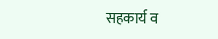सहकार्य व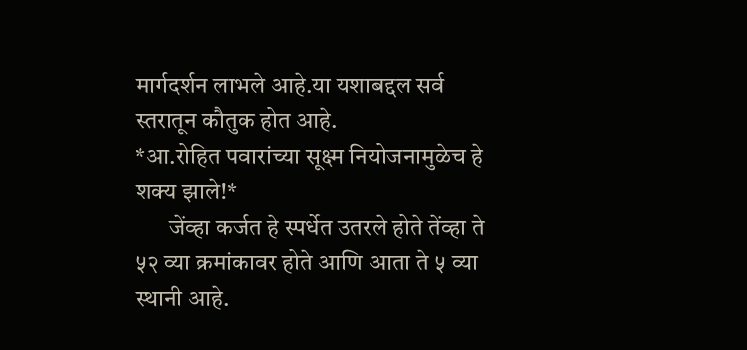मार्गदर्शन लाभले आहे.या यशाबद्दल सर्व स्तरातून कौतुक होत आहे.
*आ.रोहित पवारांच्या सूक्ष्म नियोजनामुळेच हे शक्य झाले!*
       जेंव्हा कर्जत हे स्पर्धेत उतरले होते तेंव्हा ते ५२ व्या क्रमांकावर होते आणि आता ते ५ व्या स्थानी आहे.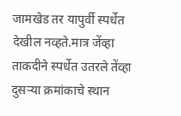जामखेड तर यापुर्वी स्पर्धेत देखील नव्हते.मात्र जेंव्हा ताकदीने स्पर्धेत उतरले तेंव्हा दुसऱ्या क्रमांकाचे स्थान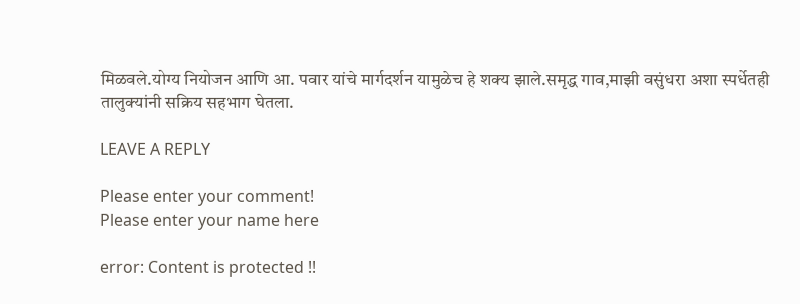मिळवले.योग्य नियोजन आणि आ. पवार यांचे मार्गदर्शन यामुळेच हे शक्य झाले.समृद्ध गाव,माझी वसुंधरा अशा स्पर्धेतही तालुक्यांनी सक्रिय सहभाग घेतला.

LEAVE A REPLY

Please enter your comment!
Please enter your name here

error: Content is protected !!